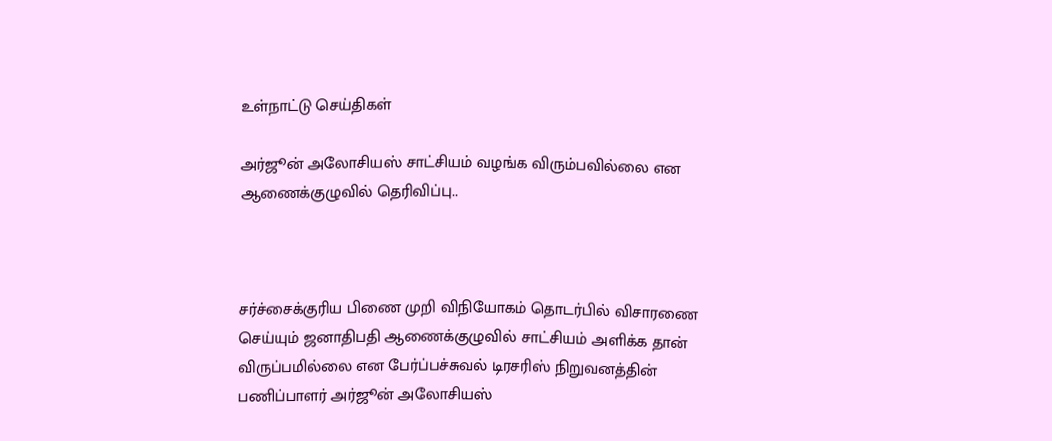உள்நாட்டு செய்திகள்

அர்ஜூன் அலோசியஸ் சாட்சியம் வழங்க விரும்பவில்லை என ஆணைக்குழுவில் தெரிவிப்பு..



சர்ச்சைக்குரிய பிணை முறி விநியோகம் தொடர்பில் விசாரணை செய்யும் ஜனாதிபதி ஆணைக்குழுவில் சாட்சியம் அளிக்க தான் விருப்பமில்லை என பேர்ப்பச்சுவல் டிரசரிஸ் நிறுவனத்தின் பணிப்பாளர் அர்ஜூன் அலோசியஸ்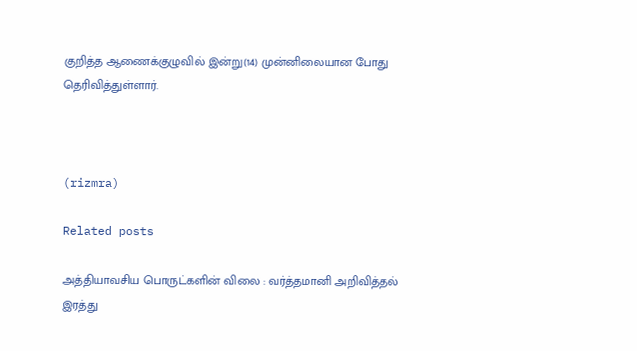குறித்த ஆணைக்குழுவில் இன்று(14) முன்னிலையான போது தெரிவித்துள்ளார்.



(rizmra)

Related posts

அத்தியாவசிய பொருட்களின் விலை : வர்த்தமானி அறிவித்தல் இரத்து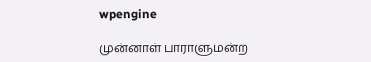wpengine

முன்னாள் பாராளுமன்ற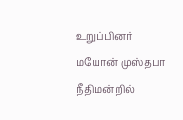உறுப்பினர் மயோன் முஸ்தபா நீதிமன்றில்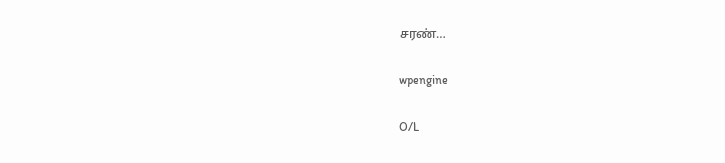சரண்…

wpengine

O/L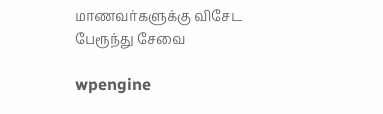மாணவர்களுக்கு விசேட பேரூந்து சேவை

wpengine